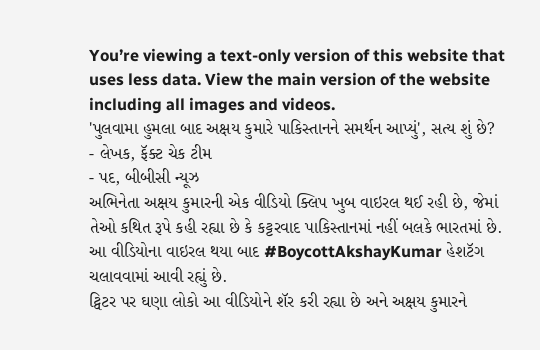You’re viewing a text-only version of this website that uses less data. View the main version of the website including all images and videos.
'પુલવામા હુમલા બાદ અક્ષય કુમારે પાકિસ્તાનને સમર્થન આપ્યું', સત્ય શું છે?
- લેખક, ફૅક્ટ ચેક ટીમ
- પદ, બીબીસી ન્યૂઝ
અભિનેતા અક્ષય કુમારની એક વીડિયો ક્લિપ ખુબ વાઇરલ થઈ રહી છે, જેમાં તેઓ કથિત રૂપે કહી રહ્યા છે કે કટ્ટરવાદ પાકિસ્તાનમાં નહીં બલકે ભારતમાં છે.
આ વીડિયોના વાઇરલ થયા બાદ #BoycottAkshayKumar હેશટૅગ ચલાવવામાં આવી રહ્યું છે.
ટ્વિટર પર ઘણા લોકો આ વીડિયોને શૅર કરી રહ્યા છે અને અક્ષય કુમારને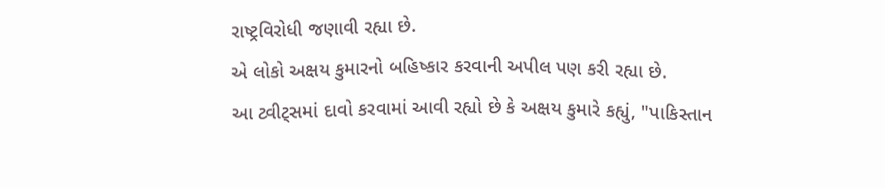રાષ્ટ્રવિરોધી જણાવી રહ્યા છે.
એ લોકો અક્ષય કુમારનો બહિષ્કાર કરવાની અપીલ પણ કરી રહ્યા છે.
આ ટ્વીટ્સમાં દાવો કરવામાં આવી રહ્યો છે કે અક્ષય કુમારે કહ્યું, "પાકિસ્તાન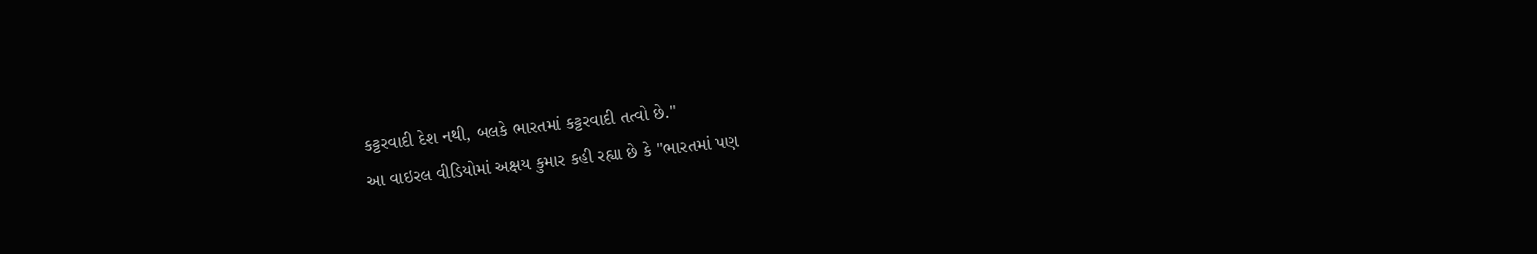કટ્ટરવાદી દેશ નથી, બલકે ભારતમાં કટ્ટરવાદી તત્વો છે."
આ વાઇરલ વીડિયોમાં અક્ષય કુમાર કહી રહ્યા છે કે "ભારતમાં પણ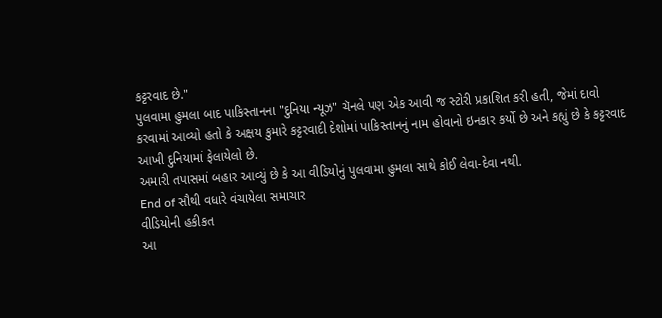કટ્ટરવાદ છે."
પુલવામા હુમલા બાદ પાકિસ્તાનના "દુનિયા ન્યૂઝ" ચૅનલે પણ એક આવી જ સ્ટોરી પ્રકાશિત કરી હતી, જેમાં દાવો કરવામાં આવ્યો હતો કે અક્ષય કુમારે કટ્ટરવાદી દેશોમાં પાકિસ્તાનનું નામ હોવાનો ઇનકાર કર્યો છે અને કહ્યું છે કે કટ્ટરવાદ આખી દુનિયામાં ફેલાયેલો છે.
અમારી તપાસમાં બહાર આવ્યું છે કે આ વીડિયોનું પુલવામા હુમલા સાથે કોઈ લેવા-દેવા નથી.
End of સૌથી વધારે વંચાયેલા સમાચાર
વીડિયોની હકીકત
આ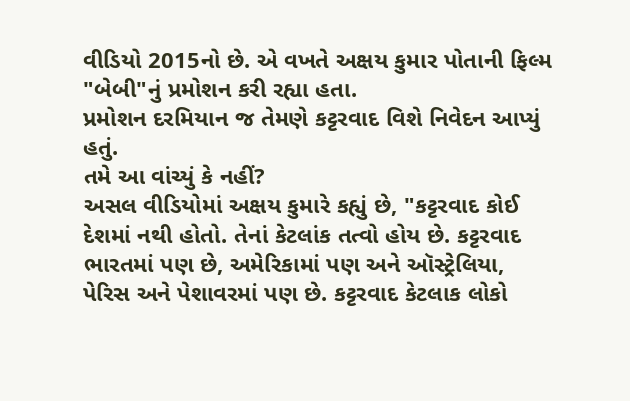વીડિયો 2015નો છે. એ વખતે અક્ષય કુમાર પોતાની ફિલ્મ "બેબી"નું પ્રમોશન કરી રહ્યા હતા.
પ્રમોશન દરમિયાન જ તેમણે કટ્ટરવાદ વિશે નિવેદન આપ્યું હતું.
તમે આ વાંચ્યું કે નહીં?
અસલ વીડિયોમાં અક્ષય કુમારે કહ્યું છે, "કટ્ટરવાદ કોઈ દેશમાં નથી હોતો. તેનાં કેટલાંક તત્વો હોય છે. કટ્ટરવાદ ભારતમાં પણ છે, અમેરિકામાં પણ અને ઑસ્ટ્રેલિયા, પેરિસ અને પેશાવરમાં પણ છે. કટ્ટરવાદ કેટલાક લોકો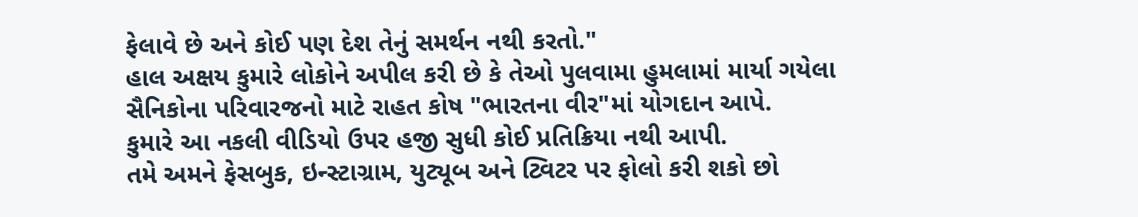ફેલાવે છે અને કોઈ પણ દેશ તેનું સમર્થન નથી કરતો."
હાલ અક્ષય કુમારે લોકોને અપીલ કરી છે કે તેઓ પુલવામા હુમલામાં માર્યા ગયેલા સૈનિકોના પરિવારજનો માટે રાહત કોષ "ભારતના વીર"માં યોગદાન આપે.
કુમારે આ નકલી વીડિયો ઉપર હજી સુધી કોઈ પ્રતિક્રિયા નથી આપી.
તમે અમને ફેસબુક, ઇન્સ્ટાગ્રામ, યુટ્યૂબ અને ટ્વિટર પર ફોલો કરી શકો છો